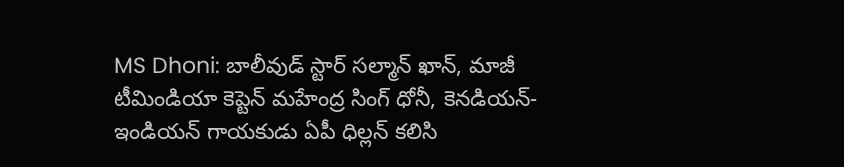MS Dhoni: బాలీవుడ్ స్టార్ సల్మాన్ ఖాన్, మాజీ టీమిండియా కెప్టెన్ మహేంద్ర సింగ్ ధోనీ, కెనడియన్-ఇండియన్ గాయకుడు ఏపీ ధిల్లన్ కలిసి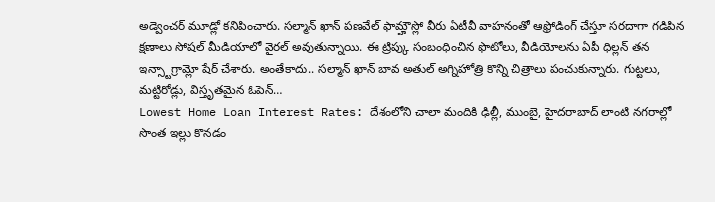అడ్వెంచర్ మూడ్లో కనిపించారు. సల్మాన్ ఖాన్ పణవేల్ ఫామ్హౌస్లో వీరు ఏటీవీ వాహనంతో ఆఫ్రోడింగ్ చేస్తూ సరదాగా గడిపిన క్షణాలు సోషల్ మీడియాలో వైరల్ అవుతున్నాయి. ఈ ట్రిప్కు సంబంధించిన ఫొటోలు, వీడియోలను ఏపీ ధిల్లన్ తన ఇన్స్టాగ్రామ్లో షేర్ చేశారు. అంతేకాదు.. సల్మాన్ ఖాన్ బావ అతుల్ అగ్నిహోత్రి కొన్ని చిత్రాలు పంచుకున్నారు. గుట్టలు, మట్టిరోడ్లు, విస్తృతమైన ఓపెన్…
Lowest Home Loan Interest Rates: దేశంలోని చాలా మందికి ఢిల్లీ, ముంబై, హైదరాబాద్ లాంటి నగరాల్లో సొంత ఇల్లు కొనడం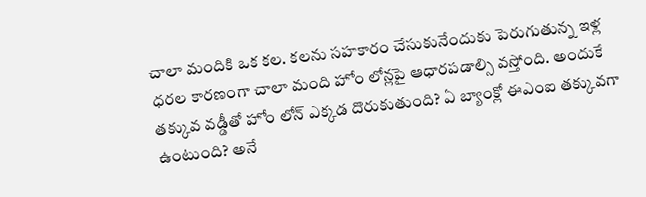చాలా మందికి ఒక కల. కలను సహకారం చేసుకునేందుకు పెరుగుతున్న ఇళ్ల ధరల కారణంగా చాలా మంది హోం లోన్లపై ఆధారపడాల్సి వస్తోంది. అందుకే తక్కువ వడ్డీతో హోం లోన్ ఎక్కడ దొరుకుతుంది? ఏ బ్యాంక్లో ఈఎంఐ తక్కువగా ఉంటుంది? అనే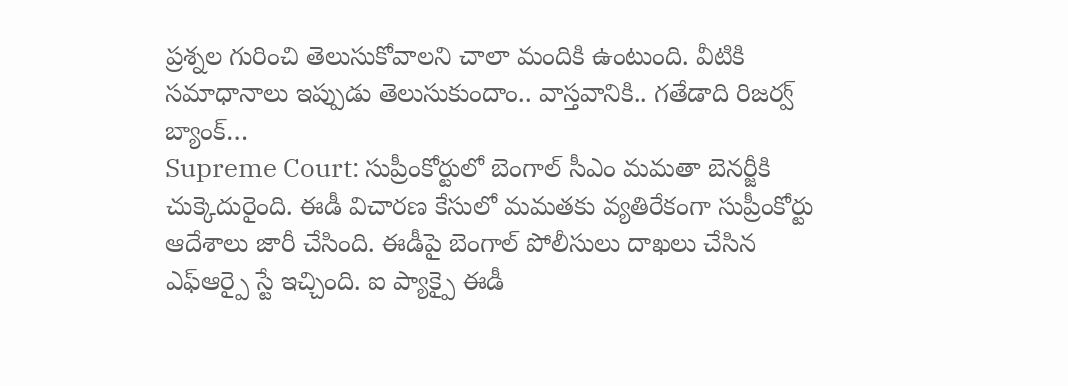ప్రశ్నల గురించి తెలుసుకోవాలని చాలా మందికి ఉంటుంది. వీటికి సమాధానాలు ఇప్పుడు తెలుసుకుందాం.. వాస్తవానికి.. గతేడాది రిజర్వ్ బ్యాంక్…
Supreme Court: సుప్రీంకోర్టులో బెంగాల్ సీఎం మమతా బెనర్జీకి చుక్కెదురైంది. ఈడీ విచారణ కేసులో మమతకు వ్యతిరేకంగా సుప్రీంకోర్టు ఆదేశాలు జారీ చేసింది. ఈడీపై బెంగాల్ పోలీసులు దాఖలు చేసిన ఎఫ్ఆర్పై స్టే ఇచ్చింది. ఐ ప్యాక్పై ఈడీ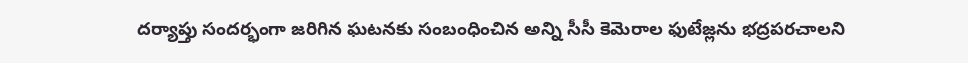దర్యాప్తు సందర్భంగా జరిగిన ఘటనకు సంబంధించిన అన్ని సీసీ కెమెరాల ఫుటేజ్లను భద్రపరచాలని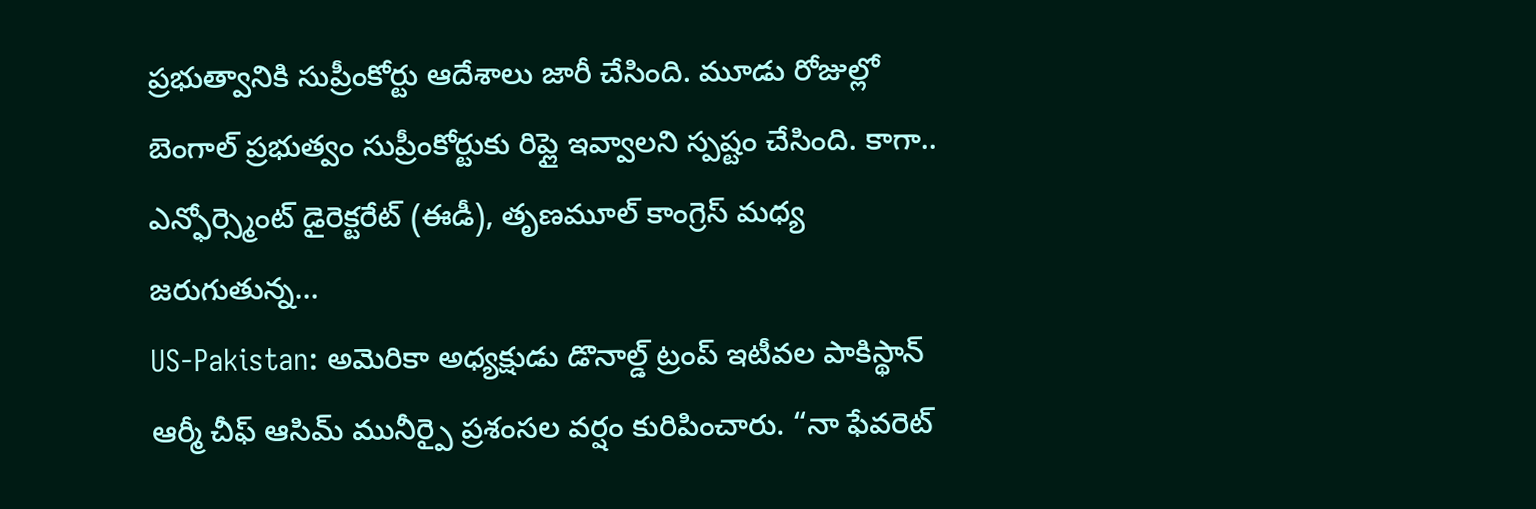ప్రభుత్వానికి సుప్రీంకోర్టు ఆదేశాలు జారీ చేసింది. మూడు రోజుల్లో బెంగాల్ ప్రభుత్వం సుప్రీంకోర్టుకు రిప్లై ఇవ్వాలని స్పష్టం చేసింది. కాగా.. ఎన్ఫోర్స్మెంట్ డైరెక్టరేట్ (ఈడీ), తృణమూల్ కాంగ్రెస్ మధ్య జరుగుతున్న…
US-Pakistan: అమెరికా అధ్యక్షుడు డొనాల్డ్ ట్రంప్ ఇటీవల పాకిస్థాన్ ఆర్మీ చీఫ్ ఆసిమ్ మునీర్పై ప్రశంసల వర్షం కురిపించారు. “నా ఫేవరెట్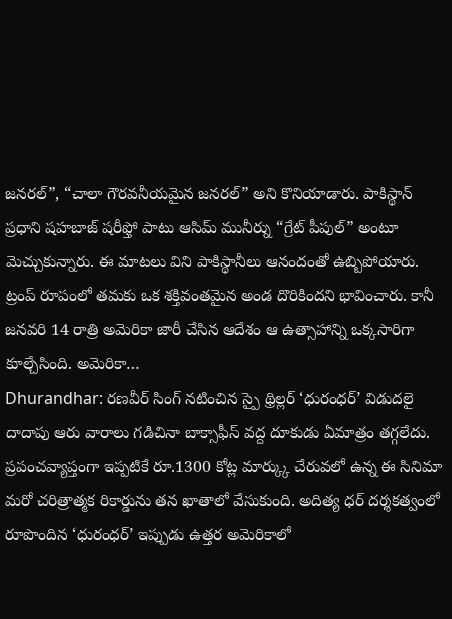జనరల్”, “చాలా గౌరవనీయమైన జనరల్” అని కొనియాడారు. పాకిస్థాన్ ప్రధాని షహబాజ్ షరీఫ్తో పాటు ఆసిమ్ మునీర్ను “గ్రేట్ పీపుల్” అంటూ మెచ్చుకున్నారు. ఈ మాటలు విని పాకిస్థానీలు ఆనందంతో ఉబ్బిపోయారు. ట్రంప్ రూపంలో తమకు ఒక శక్తివంతమైన అండ దొరికిందని భావించారు. కానీ జనవరి 14 రాత్రి అమెరికా జారీ చేసిన ఆదేశం ఆ ఉత్సాహాన్ని ఒక్కసారిగా కూల్చేసింది. అమెరికా…
Dhurandhar: రణవీర్ సింగ్ నటించిన స్పై థ్రిల్లర్ ‘ధురంధర్’ విడుదలై దాదాపు ఆరు వారాలు గడిచినా బాక్సాఫీస్ వద్ద దూకుడు ఏమాత్రం తగ్గలేదు. ప్రపంచవ్యాప్తంగా ఇప్పటికే రూ.1300 కోట్ల మార్క్కు చేరువలో ఉన్న ఈ సినిమా మరో చరిత్రాత్మక రికార్డును తన ఖాతాలో వేసుకుంది. అదిత్య ధర్ దర్శకత్వంలో రూపొందిన ‘ధురంధర్’ ఇప్పుడు ఉత్తర అమెరికాలో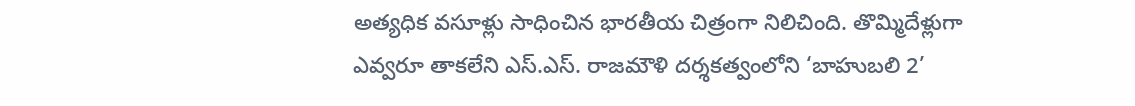అత్యధిక వసూళ్లు సాధించిన భారతీయ చిత్రంగా నిలిచింది. తొమ్మిదేళ్లుగా ఎవ్వరూ తాకలేని ఎస్.ఎస్. రాజమౌళి దర్శకత్వంలోని ‘బాహుబలి 2’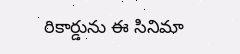రికార్డును ఈ సినిమా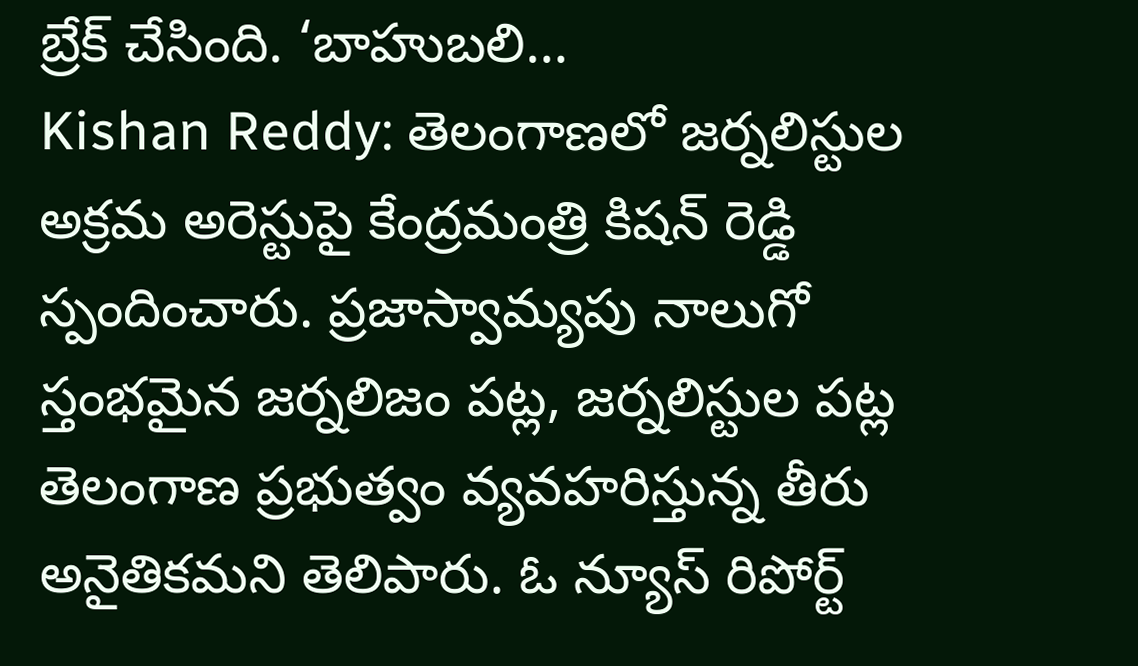బ్రేక్ చేసింది. ‘బాహుబలి…
Kishan Reddy: తెలంగాణలో జర్నలిస్టుల అక్రమ అరెస్టుపై కేంద్రమంత్రి కిషన్ రెడ్డి స్పందించారు. ప్రజాస్వామ్యపు నాలుగో స్తంభమైన జర్నలిజం పట్ల, జర్నలిస్టుల పట్ల తెలంగాణ ప్రభుత్వం వ్యవహరిస్తున్న తీరు అనైతికమని తెలిపారు. ఓ న్యూస్ రిపోర్ట్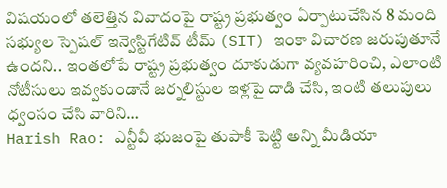విషయంలో తలెత్తిన వివాదంపై రాష్ట్ర ప్రభుత్వం ఏర్పాటుచేసిన 8 మంది సభ్యుల స్పెషల్ ఇన్వెస్టిగేటివ్ టీమ్ (SIT) ఇంకా విచారణ జరుపుతూనే ఉందని.. ఇంతలోపే రాష్ట్ర ప్రభుత్వం దూకుడుగా వ్యవహరించి, ఎలాంటి నోటీసులు ఇవ్వకుండానే జర్నలిస్టుల ఇళ్లపై దాడి చేసి, ఇంటి తలుపులు ధ్వంసం చేసి వారిని…
Harish Rao: ఎన్టీవీ భుజంపై తుపాకీ పెట్టి అన్ని మీడియా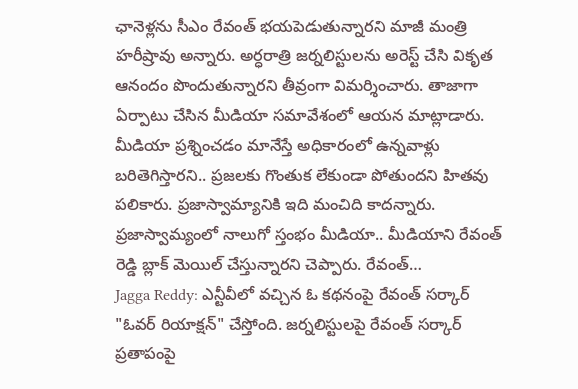ఛానెళ్లను సీఎం రేవంత్ భయపెడుతున్నారని మాజీ మంత్రి హరీష్రావు అన్నారు. అర్ధరాత్రి జర్నలిస్టులను అరెస్ట్ చేసి వికృత ఆనందం పొందుతున్నారని తీవ్రంగా విమర్శించారు. తాజాగా ఏర్పాటు చేసిన మీడియా సమావేశంలో ఆయన మాట్లాడారు. మీడియా ప్రశ్నించడం మానేస్తే అధికారంలో ఉన్నవాళ్లు బరితెగిస్తారని.. ప్రజలకు గొంతుక లేకుండా పోతుందని హితవు పలికారు. ప్రజాస్వామ్యానికి ఇది మంచిది కాదన్నారు. ప్రజాస్వామ్యంలో నాలుగో స్తంభం మీడియా.. మీడియాని రేవంత్ రెడ్డి బ్లాక్ మెయిల్ చేస్తున్నారని చెప్పారు. రేవంత్…
Jagga Reddy: ఎన్టీవీలో వచ్చిన ఓ కథనంపై రేవంత్ సర్కార్ "ఓవర్ రియాక్షన్" చేస్తోంది. జర్నలిస్టులపై రేవంత్ సర్కార్ ప్రతాపంపై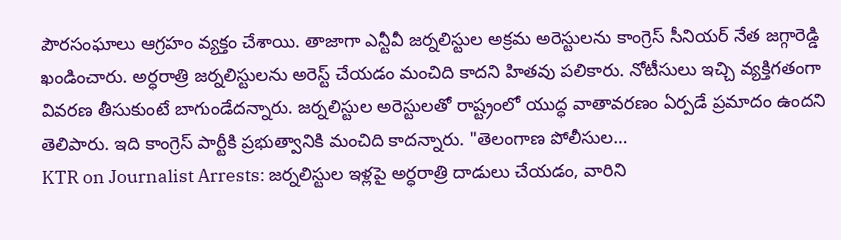పౌరసంఘాలు ఆగ్రహం వ్యక్తం చేశాయి. తాజాగా ఎన్టీవీ జర్నలిస్టుల అక్రమ అరెస్టులను కాంగ్రెస్ సీనియర్ నేత జగ్గారెడ్డి ఖండించారు. అర్ధరాత్రి జర్నలిస్టులను అరెస్ట్ చేయడం మంచిది కాదని హితవు పలికారు. నోటీసులు ఇచ్చి వ్యక్తిగతంగా వివరణ తీసుకుంటే బాగుండేదన్నారు. జర్నలిస్టుల అరెస్టులతో రాష్ట్రంలో యుద్ధ వాతావరణం ఏర్పడే ప్రమాదం ఉందని తెలిపారు. ఇది కాంగ్రెస్ పార్టీకి ప్రభుత్వానికి మంచిది కాదన్నారు. "తెలంగాణ పోలీసుల…
KTR on Journalist Arrests: జర్నలిస్టుల ఇళ్లపై అర్ధరాత్రి దాడులు చేయడం, వారిని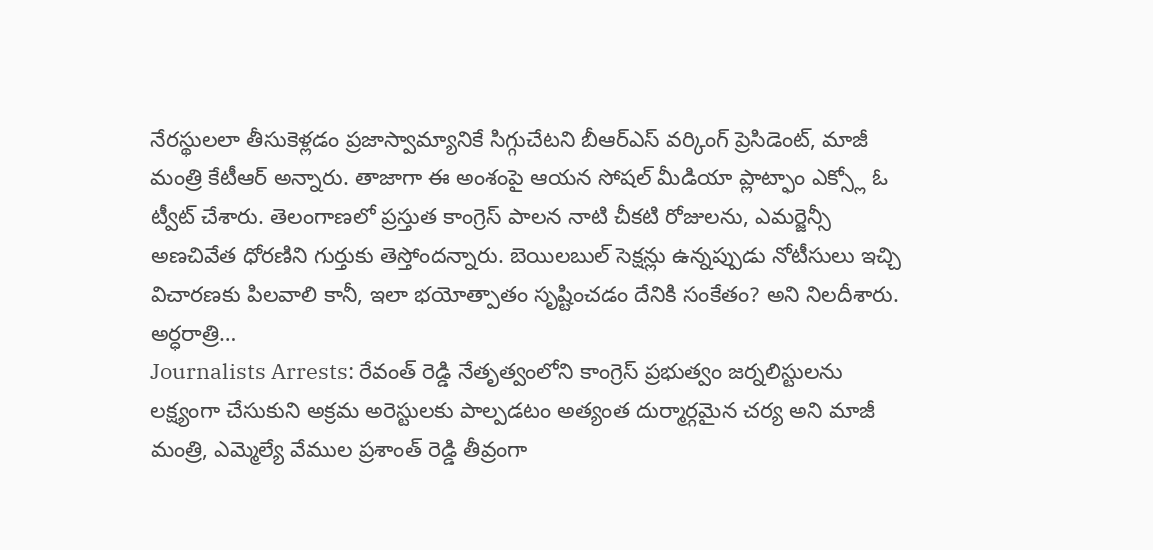నేరస్థులలా తీసుకెళ్లడం ప్రజాస్వామ్యానికే సిగ్గుచేటని బీఆర్ఎస్ వర్కింగ్ ప్రెసిడెంట్, మాజీ మంత్రి కేటీఆర్ అన్నారు. తాజాగా ఈ అంశంపై ఆయన సోషల్ మీడియా ప్లాట్ఫాం ఎక్స్లో ఓ ట్వీట్ చేశారు. తెలంగాణలో ప్రస్తుత కాంగ్రెస్ పాలన నాటి చీకటి రోజులను, ఎమర్జెన్సీ అణచివేత ధోరణిని గుర్తుకు తెస్తోందన్నారు. బెయిలబుల్ సెక్షన్లు ఉన్నప్పుడు నోటీసులు ఇచ్చి విచారణకు పిలవాలి కానీ, ఇలా భయోత్పాతం సృష్టించడం దేనికి సంకేతం? అని నిలదీశారు. అర్ధరాత్రి…
Journalists Arrests: రేవంత్ రెడ్డి నేతృత్వంలోని కాంగ్రెస్ ప్రభుత్వం జర్నలిస్టులను లక్ష్యంగా చేసుకుని అక్రమ అరెస్టులకు పాల్పడటం అత్యంత దుర్మార్గమైన చర్య అని మాజీ మంత్రి, ఎమ్మెల్యే వేముల ప్రశాంత్ రెడ్డి తీవ్రంగా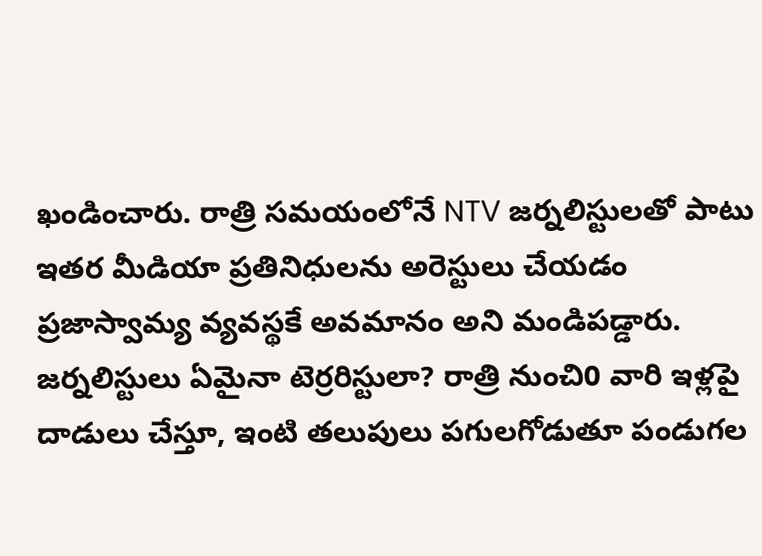ఖండించారు. రాత్రి సమయంలోనే NTV జర్నలిస్టులతో పాటు ఇతర మీడియా ప్రతినిధులను అరెస్టులు చేయడం ప్రజాస్వామ్య వ్యవస్థకే అవమానం అని మండిపడ్డారు. జర్నలిస్టులు ఏమైనా టెర్రరిస్టులా? రాత్రి నుంచి0 వారి ఇళ్లపై దాడులు చేస్తూ, ఇంటి తలుపులు పగులగోడుతూ పండుగల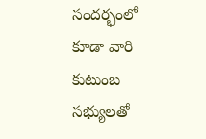సందర్భంలో కూడా వారి కుటుంబ సభ్యులతో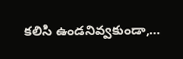కలిసి ఉండనివ్వకుండా,…